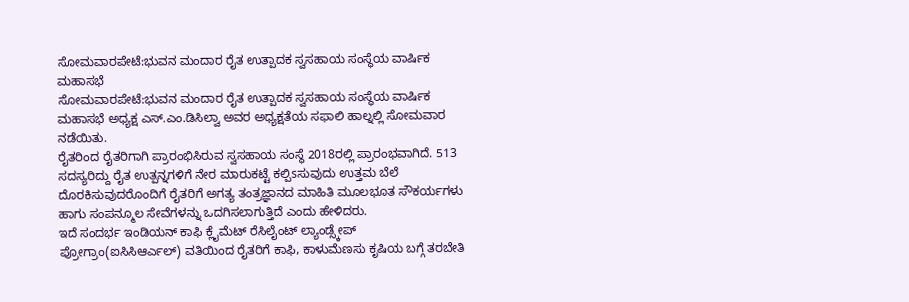ಸೋಮವಾರಪೇಟೆ:ಭುವನ ಮಂದಾರ ರೈತ ಉತ್ಪಾದಕ ಸ್ವಸಹಾಯ ಸಂಸ್ಥೆಯ ವಾರ್ಷಿಕ ಮಹಾಸಭೆ
ಸೋಮವಾರಪೇಟೆ:ಭುವನ ಮಂದಾರ ರೈತ ಉತ್ಪಾದಕ ಸ್ವಸಹಾಯ ಸಂಸ್ಥೆಯ ವಾರ್ಷಿಕ ಮಹಾಸಭೆ ಅಧ್ಯಕ್ಷ ಎಸ್.ಎಂ.ಡಿಸಿಲ್ವಾ ಅವರ ಅಧ್ಯಕ್ಷತೆಯ ಸಫಾಲಿ ಹಾಲ್ನಲ್ಲಿ ಸೋಮವಾರ ನಡೆಯಿತು.
ರೈತರಿಂದ ರೈತರಿಗಾಗಿ ಪ್ರಾರಂಭಿಸಿರುವ ಸ್ವಸಹಾಯ ಸಂಸ್ಥೆ 2018ರಲ್ಲಿ ಪ್ರಾರಂಭವಾಗಿದೆ. 513 ಸದಸ್ಯರಿದ್ದು ರೈತ ಉತ್ಪನ್ನಗಳಿಗೆ ನೇರ ಮಾರುಕಟ್ಟೆ ಕಲ್ಪಿsಸುವುದು ಉತ್ತಮ ಬೆಲೆ ದೊರಕಿಸುವುದರೊಂದಿಗೆ ರೈತರಿಗೆ ಅಗತ್ಯ ತಂತ್ರಜ್ಞಾನದ ಮಾಹಿತಿ ಮೂಲಭೂತ ಸೌಕರ್ಯಗಳು ಹಾಗು ಸಂಪನ್ಮೂಲ ಸೇವೆಗಳನ್ನು ಒದಗಿಸಲಾಗುತ್ತಿದೆ ಎಂದು ಹೇಳಿದರು.
ಇದೆ ಸಂದರ್ಭ ಇಂಡಿಯನ್ ಕಾಫಿ ಕ್ಲೈಮೆಟ್ ರೆಸಿಲೈಂಟ್ ಲ್ಯಾಂಡ್ಸ್ಕೇಪ್ ಪ್ರೋಗ್ರಾಂ(ಐಸಿಸಿಆರ್ಎಲ್) ವತಿಯಿಂದ ರೈತರಿಗೆ ಕಾಫಿ, ಕಾಳುಮೆಣಸು ಕೃಷಿಯ ಬಗ್ಗೆ ತರಬೇತಿ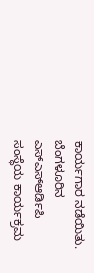ಕಾರ್ಯಗಾರ ನಡೆಯಿತು.
ಬೆಂಗಳೂರಿನ ಎಸ್ಎಸ್ಆರ್ಡಿಪಿ ಸಂಸ್ಥೆಯ ಕಾರ್ಯಕ್ರಮ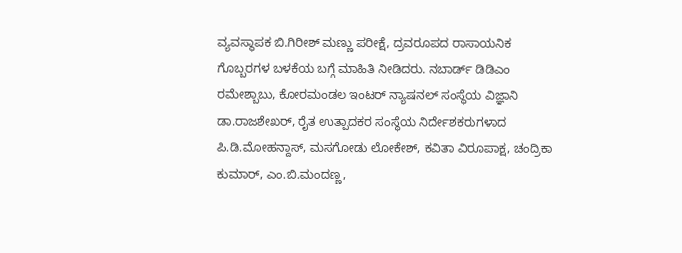ವ್ಯವಸ್ಥಾಪಕ ಬಿ.ಗಿರೀಶ್ ಮಣ್ಣು ಪರೀಕ್ಷೆ, ದ್ರವರೂಪದ ರಾಸಾಯನಿಕ ಗೊಬ್ಬರಗಳ ಬಳಕೆಯ ಬಗ್ಗೆ ಮಾಹಿತಿ ನೀಡಿದರು. ನಬಾರ್ಡ್ ಡಿಡಿಎಂ ರಮೇಶ್ಬಾಬು, ಕೋರಮಂಡಲ ಇಂಟರ್ ನ್ಯಾಷನಲ್ ಸಂಸ್ಥೆಯ ವಿಜ್ಞಾನಿ ಡಾ.ರಾಜಶೇಖರ್, ರೈತ ಉತ್ಪಾದಕರ ಸಂಸ್ಥೆಯ ನಿರ್ದೇಶಕರುಗಳಾದ ಪಿ.ಡಿ.ಮೋಹನ್ದಾಸ್, ಮಸಗೋಡು ಲೋಕೇಶ್, ಕವಿತಾ ವಿರೂಪಾಕ್ಷ, ಚಂದ್ರಿಕಾ ಕುಮಾರ್, ಎಂ.ಬಿ.ಮಂದಣ್ಣ,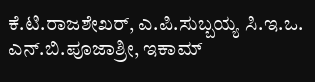ಕೆ.ಟಿ.ರಾಜಶೇಖರ್, ಎ.ಪಿ.ಸುಬ್ಬಯ್ಯ ಸಿ.ಇ.ಒ. ಎನ್.ಬಿ.ಪೂಜಾಶ್ರೀ, ಇಕಾಮ್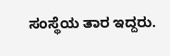ಸಂಸ್ಥೆಯ ತಾರ ಇದ್ದರು.